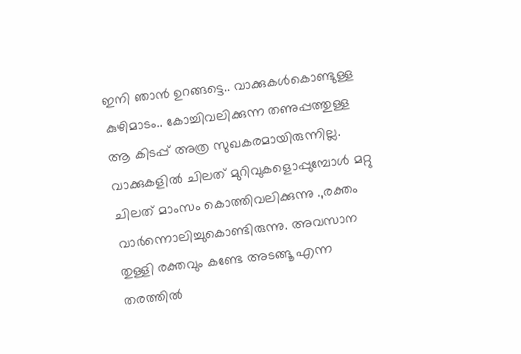ഇനി ഞാൻ ഉറങ്ങട്ടെ.. വാക്കുകൾകൊണ്ടുള്ള കുഴിമാടം.. കോച്ചിവലിക്കുന്ന തണുപ്പത്തുള്ള ആ കിടപ്പ് അത്ര സുഖകരമായിരുന്നില്ല. വാക്കുകളിൽ ചിലത് മുറിവുകളൊപ്പുമ്പോൾ മറ്റു ചിലത് മാംസം കൊത്തിവലിക്കുന്നു .,രക്തം വാർന്നൊലിച്ചുകൊണ്ടിരുന്നു. അവസാന തുള്ളി രക്തവും കണ്ടേ അടങ്ങൂ എന്ന തരത്തിൽ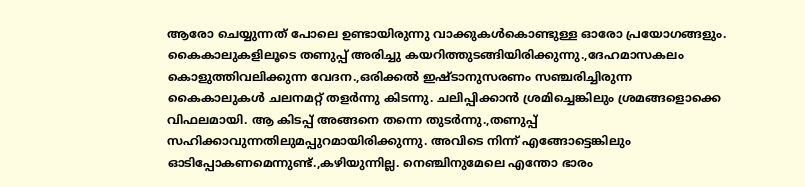ആരോ ചെയ്യുന്നത് പോലെ ഉണ്ടായിരുന്നു വാക്കുകൾകൊണ്ടുള്ള ഓരോ പ്രയോഗങ്ങളും. കൈകാലുകളിലൂടെ തണുപ്പ് അരിച്ചു കയറിത്തുടങ്ങിയിരിക്കുന്നു.,ദേഹമാസകലം കൊളുത്തിവലിക്കുന്ന വേദന.,ഒരിക്കൽ ഇഷ്ടാനുസരണം സഞ്ചരിച്ചിരുന്ന കൈകാലുകൾ ചലനമറ്റ് തളർന്നു കിടന്നു. ചലിപ്പിക്കാൻ ശ്രമിച്ചെങ്കിലും ശ്രമങ്ങളൊക്കെ വിഫലമായി. ആ കിടപ്പ് അങ്ങനെ തന്നെ തുടർന്നു.,തണുപ്പ് സഹിക്കാവുന്നതിലുമപ്പുറമായിരിക്കുന്നു. അവിടെ നിന്ന് എങ്ങോട്ടെങ്കിലും ഓടിപ്പോകണമെന്നുണ്ട്.,കഴിയുന്നില്ല. നെഞ്ചിനുമേലെ എന്തോ ഭാരം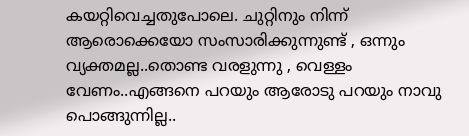കയറ്റിവെച്ചതുപോലെ. ചുറ്റിനും നിന്ന് ആരൊക്കെയോ സംസാരിക്കുന്നുണ്ട് , ഒന്നും വ്യക്തമല്ല..തൊണ്ട വരളുന്നു , വെള്ളം വേണം..എങ്ങനെ പറയും ആരോടു പറയും നാവു പൊങ്ങുന്നില്ല..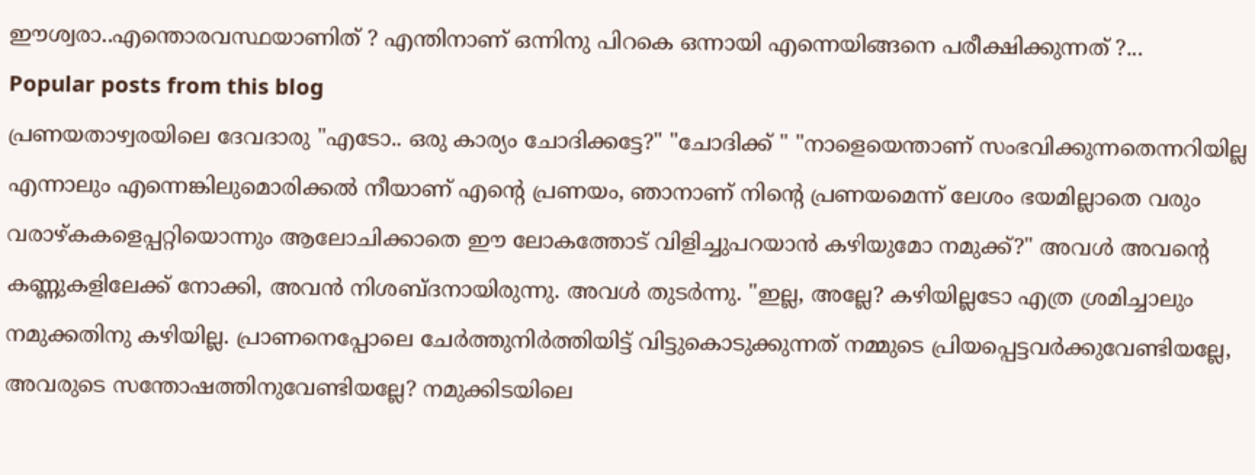ഈശ്വരാ..എന്തൊരവസ്ഥയാണിത് ? എന്തിനാണ് ഒന്നിനു പിറകെ ഒന്നായി എന്നെയിങ്ങനെ പരീക്ഷിക്കുന്നത് ?...
Popular posts from this blog
പ്രണയതാഴ്വരയിലെ ദേവദാരു "എടോ.. ഒരു കാര്യം ചോദിക്കട്ടേ?" "ചോദിക്ക് " "നാളെയെന്താണ് സംഭവിക്കുന്നതെന്നറിയില്ല എന്നാലും എന്നെങ്കിലുമൊരിക്കൽ നീയാണ് എന്റെ പ്രണയം, ഞാനാണ് നിന്റെ പ്രണയമെന്ന് ലേശം ഭയമില്ലാതെ വരും വരാഴ്കകളെപ്പറ്റിയൊന്നും ആലോചിക്കാതെ ഈ ലോകത്തോട് വിളിച്ചുപറയാൻ കഴിയുമോ നമുക്ക്?" അവൾ അവന്റെ കണ്ണുകളിലേക്ക് നോക്കി, അവൻ നിശബ്ദനായിരുന്നു. അവൾ തുടർന്നു. "ഇല്ല, അല്ലേ? കഴിയില്ലടോ എത്ര ശ്രമിച്ചാലും നമുക്കതിനു കഴിയില്ല. പ്രാണനെപ്പോലെ ചേർത്തുനിർത്തിയിട്ട് വിട്ടുകൊടുക്കുന്നത് നമ്മുടെ പ്രിയപ്പെട്ടവർക്കുവേണ്ടിയല്ലേ, അവരുടെ സന്തോഷത്തിനുവേണ്ടിയല്ലേ? നമുക്കിടയിലെ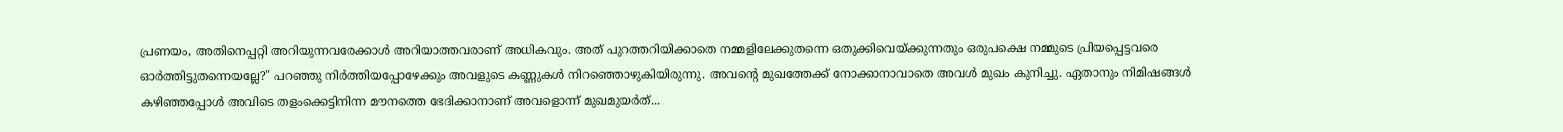പ്രണയം, അതിനെപ്പറ്റി അറിയുന്നവരേക്കാൾ അറിയാത്തവരാണ് അധികവും. അത് പുറത്തറിയിക്കാതെ നമ്മളിലേക്കുതന്നെ ഒതുക്കിവെയ്ക്കുന്നതും ഒരുപക്ഷെ നമ്മുടെ പ്രിയപ്പെട്ടവരെ ഓർത്തിട്ടുതന്നെയല്ലേ?" പറഞ്ഞു നിർത്തിയപ്പോഴേക്കും അവളുടെ കണ്ണുകൾ നിറഞ്ഞൊഴുകിയിരുന്നു. അവന്റെ മുഖത്തേക്ക് നോക്കാനാവാതെ അവൾ മുഖം കുനിച്ചു. ഏതാനും നിമിഷങ്ങൾ കഴിഞ്ഞപ്പോൾ അവിടെ തളംക്കെട്ടിനിന്ന മൗനത്തെ ഭേദിക്കാനാണ് അവളൊന്ന് മുഖമുയർത്...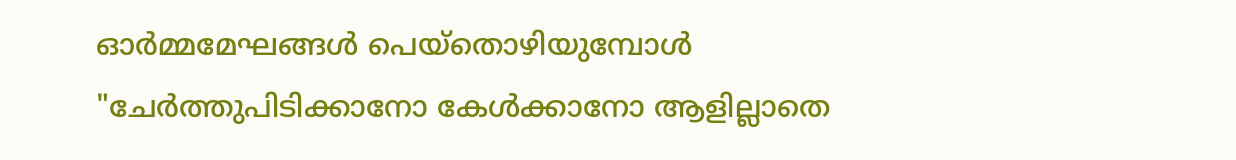ഓർമ്മമേഘങ്ങൾ പെയ്തൊഴിയുമ്പോൾ "ചേർത്തുപിടിക്കാനോ കേൾക്കാനോ ആളില്ലാതെ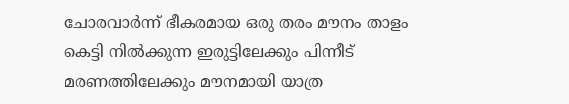ചോരവാർന്ന് ഭീകരമായ ഒരു തരം മൗനം താളം കെട്ടി നിൽക്കുന്ന ഇരുട്ടിലേക്കും പിന്നീട് മരണത്തിലേക്കും മൗനമായി യാത്ര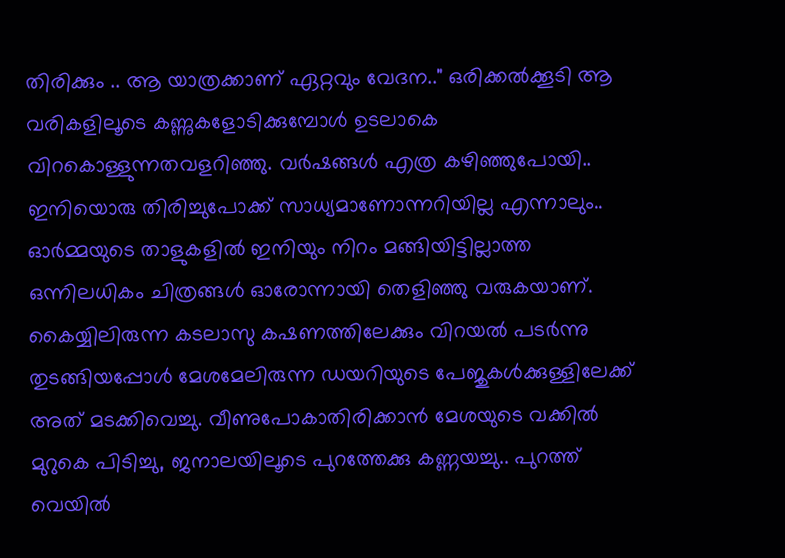തിരിക്കും .. ആ യാത്രക്കാണ് ഏറ്റവും വേദന.." ഒരിക്കൽക്കൂടി ആ വരികളിലൂടെ കണ്ണുകളോടിക്കുമ്പോൾ ഉടലാകെ വിറകൊള്ളുന്നതവളറിഞ്ഞു. വർഷങ്ങൾ എത്ര കഴിഞ്ഞുപോയി.. ഇനിയൊരു തിരിച്ചുപോക്ക് സാധ്യമാണോന്നറിയില്ല എന്നാലും.. ഓർമ്മയുടെ താളുകളിൽ ഇനിയും നിറം മങ്ങിയിട്ടില്ലാത്ത ഒന്നിലധികം ചിത്രങ്ങൾ ഓരോന്നായി തെളിഞ്ഞു വരുകയാണ്. കൈയ്യിലിരുന്ന കടലാസു കഷണത്തിലേക്കും വിറയൽ പടർന്നു തുടങ്ങിയപ്പോൾ മേശമേലിരുന്ന ഡയറിയുടെ പേജുകൾക്കുള്ളിലേക്ക് അത് മടക്കിവെച്ചു. വീണുപോകാതിരിക്കാൻ മേശയുടെ വക്കിൽ മുറുകെ പിടിച്ചു, ജനാലയിലൂടെ പുറത്തേക്കു കണ്ണയച്ചു.. പുറത്ത് വെയിൽ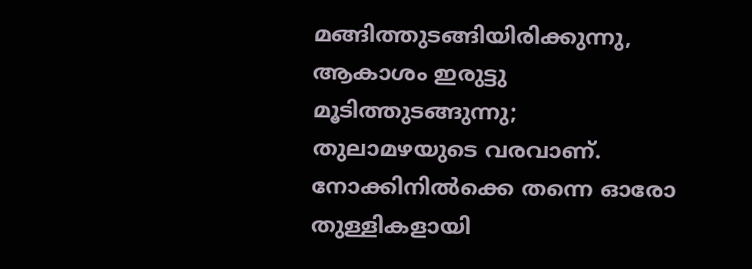മങ്ങിത്തുടങ്ങിയിരിക്കുന്നു, ആകാശം ഇരുട്ടു മൂടിത്തുടങ്ങുന്നു; തുലാമഴയുടെ വരവാണ്. നോക്കിനിൽക്കെ തന്നെ ഓരോ തുള്ളികളായി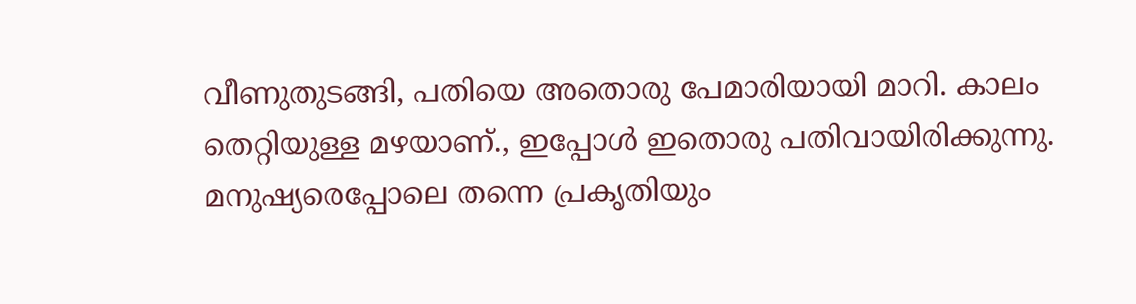വീണുതുടങ്ങി, പതിയെ അതൊരു പേമാരിയായി മാറി. കാലം തെറ്റിയുള്ള മഴയാണ്., ഇപ്പോൾ ഇതൊരു പതിവായിരിക്കുന്നു. മനുഷ്യരെപ്പോലെ തന്നെ പ്രകൃതിയും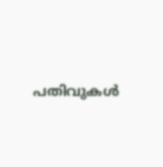പതിവുകൾ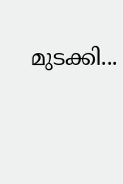മുടക്കി...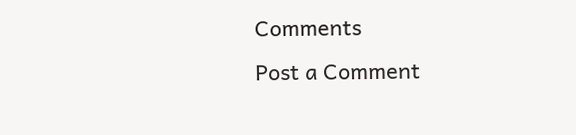Comments
Post a Comment